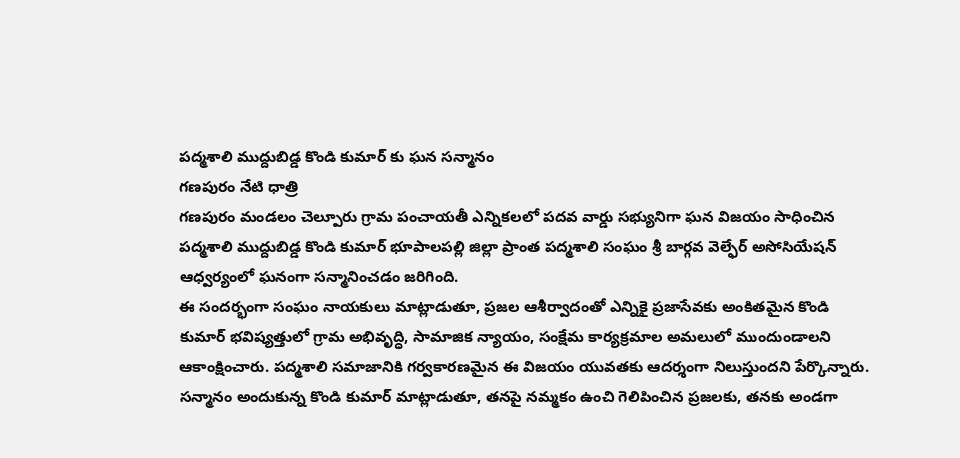పద్మశాలి ముద్దుబిడ్డ కొండి కుమార్ కు ఘన సన్మానం
గణపురం నేటి ధాత్రి
గణపురం మండలం చెల్పూరు గ్రామ పంచాయతీ ఎన్నికలలో పదవ వార్డు సభ్యునిగా ఘన విజయం సాధించిన పద్మశాలి ముద్దుబిడ్డ కొండి కుమార్ భూపాలపల్లి జిల్లా ప్రాంత పద్మశాలి సంఘం శ్రీ బార్గవ వెల్ఫేర్ అసోసియేషన్ ఆధ్వర్యంలో ఘనంగా సన్మానించడం జరిగింది.
ఈ సందర్భంగా సంఘం నాయకులు మాట్లాడుతూ, ప్రజల ఆశీర్వాదంతో ఎన్నికై ప్రజాసేవకు అంకితమైన కొండి కుమార్ భవిష్యత్తులో గ్రామ అభివృద్ధి, సామాజిక న్యాయం, సంక్షేమ కార్యక్రమాల అమలులో ముందుండాలని ఆకాంక్షించారు. పద్మశాలి సమాజానికి గర్వకారణమైన ఈ విజయం యువతకు ఆదర్శంగా నిలుస్తుందని పేర్కొన్నారు.
సన్మానం అందుకున్న కొండి కుమార్ మాట్లాడుతూ, తనపై నమ్మకం ఉంచి గెలిపించిన ప్రజలకు, తనకు అండగా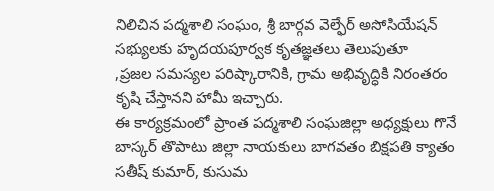నిలిచిన పద్మశాలి సంఘం, శ్రీ బార్గవ వెల్ఫేర్ అసోసియేషన్ సభ్యులకు హృదయపూర్వక కృతజ్ఞతలు తెలుపుతూ
,ప్రజల సమస్యల పరిష్కారానికి, గ్రామ అభివృద్ధికి నిరంతరం కృషి చేస్తానని హామీ ఇచ్చారు.
ఈ కార్యక్రమంలో ప్రాంత పద్మశాలి సంఘజిల్లా అధ్యక్షులు గొనే బాస్కర్ తొపాటు జిల్లా నాయకులు బాగవతం బిక్షపతి క్యాతం సతీష్ కుమార్, కుసుమ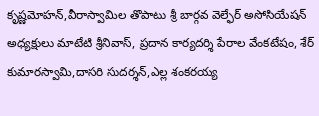కృష్ణమోహన్,వీరాస్వామిల తొపాటు శ్రీ బార్గవ వెల్ఫేర్ అసోసియేషన్ అధ్యక్షులు మాటేటి శ్రీనివాస్, ప్రదాన కార్యదర్శి పేరాల వేంకటేషం, శేర్ కుమారస్వామి,దాసరి సుదర్శన్,ఎల్ల శంకరయ్య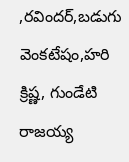,రవిందర్,బడుగు వెంకటేషం,హరి క్రిష్ణ, గుండేటి రాజయ్య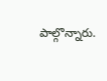పాల్గొన్నారు.